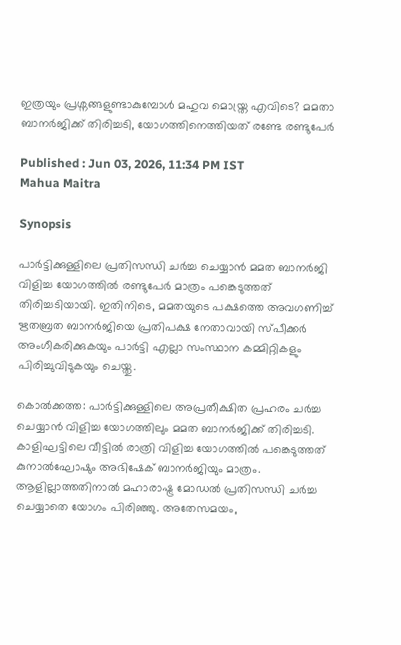ഇത്രയും പ്രശ്നങ്ങളുണ്ടാകുമ്പോൾ മഹുവ മൊയ്ത്ര എവിടെ? മമതാ ബാനർജിക്ക് തിരിച്ചടി, യോഗത്തിനെത്തിയത് രണ്ടേ രണ്ടുപേർ

Published : Jun 03, 2026, 11:34 PM IST
Mahua Maitra

Synopsis

പാർട്ടിക്കുള്ളിലെ പ്രതിസന്ധി ചർച്ച ചെയ്യാൻ മമത ബാനർജി വിളിച്ച യോഗത്തിൽ രണ്ടുപേർ മാത്രം പങ്കെടുത്തത് തിരിച്ചടിയായി. ഇതിനിടെ, മമതയുടെ പക്ഷത്തെ അവഗണിച്ച് ഋതബ്രത ബാനർജിയെ പ്രതിപക്ഷ നേതാവായി സ്പീക്കർ അംഗീകരിക്കുകയും പാർട്ടി എല്ലാ സംസ്ഥാന കമ്മിറ്റികളും പിരിച്ചുവിടുകയും ചെയ്തു.

കൊൽക്കത്ത: പാർട്ടിക്കുള്ളിലെ അപ്രതീക്ഷിത പ്രഹരം ചർച്ച ചെയ്യാൻ വിളിച്ച യോഗത്തിലും മമത ബാനർജിക്ക് തിരിച്ചടി. കാളിഘട്ടിലെ വീട്ടിൽ രാത്രി വിളിച്ച യോഗത്തിൽ പങ്കെടുത്തത് കുനാൽഘോഷും അഭിഷേക് ബാനർജിയും മാത്രം. ആളില്ലാത്തതിനാൽ മഹാരാഷ്ട്ര മോഡൽ പ്രതിസന്ധി ചർച്ച ചെയ്യാതെ യോഗം പിരിഞ്ഞു. അതേസമയം,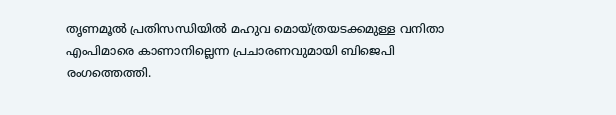തൃണമൂൽ പ്രതിസന്ധിയിൽ മഹുവ മൊയ്ത്രയടക്കമുള്ള വനിതാ എംപിമാരെ കാണാനില്ലെന്ന പ്രചാരണവുമായി ബിജെപി രംഗത്തെത്തി.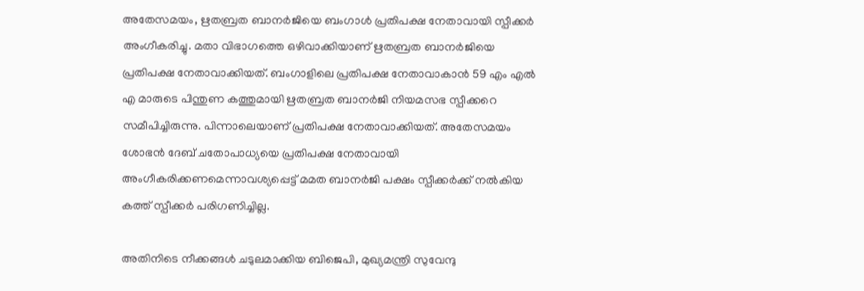അതേസമയം, ഋതബ്രത ബാനർജിയെ ബംഗാൾ പ്രതിപക്ഷ നേതാവായി സ്പീക്കർ അംഗീകരിച്ചു. മതാ വിഭാഗത്തെ ഒഴിവാക്കിയാണ് ഋതബ്രത ബാനർജിയെ പ്രതിപക്ഷ നേതാവാക്കിയത്. ബംഗാളിലെ പ്രതിപക്ഷ നേതാവാകാൻ 59 എം എല്‍ എ മാരുടെ പിന്തുണ കത്തുമായി ഋതബ്രത ബാനര്‍ജി നിയമസഭ സ്പീക്കറെ സമീപിച്ചിരുന്നു. പിന്നാലെയാണ് പ്രതിപക്ഷ നേതാവാക്കിയത്. അതേസമയം ശോഭന്‍ ദേബ് ചതോപാധ്യയെ പ്രതിപക്ഷ നേതാവായി അംഗീകരിക്കണമെന്നാവശ്യപ്പെട്ട് മമത ബാനര്‍ജി പക്ഷം സ്പീക്കര്‍ക്ക് നല്‍കിയ കത്ത് സ്പീക്കർ പരിഗണിച്ചില്ല.

അതിനിടെ നീക്കങ്ങള്‍ ചടുലമാക്കിയ ബിജെപി, മുഖ്യമന്ത്രി സുവേന്ദു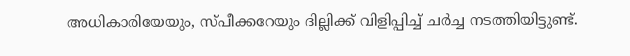അധികാരിയേയും, സ്പീക്കറേയും ദില്ലിക്ക് വിളിപ്പിച്ച് ചര്‍ച്ച നടത്തിയിട്ടുണ്ട്.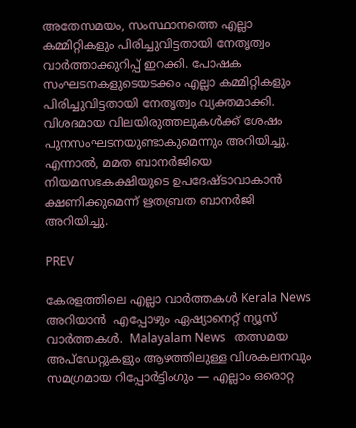അതേസമയം, സംസ്ഥാനത്തെ എല്ലാ കമ്മിറ്റികളും പിരിച്ചുവിട്ടതായി നേതൃത്വം വാർത്താക്കുറിപ്പ് ഇറക്കി. പോഷക സംഘടനകളുടെയടക്കം എല്ലാ കമ്മിറ്റികളും പിരിച്ചുവിട്ടതായി നേതൃത്വം വ്യക്തമാക്കി. വിശദമായ വിലയിരുത്തലുകൾക്ക് ശേഷം പുനസംഘടനയുണ്ടാകുമെന്നും അറിയിച്ചു. എന്നാൽ, മമത ബാനർജിയെ നിയമസഭകക്ഷിയുടെ ഉപദേഷ്ടാവാകാൻ ക്ഷണിക്കുമെന്ന് ഋതബ്രത ബാനർജി അറിയിച്ചു.

PREV

കേരളത്തിലെ എല്ലാ വാർത്തകൾ Kerala News അറിയാൻ  എപ്പോഴും ഏഷ്യാനെറ്റ് ന്യൂസ് വാർത്തകൾ.  Malayalam News   തത്സമയ അപ്‌ഡേറ്റുകളും ആഴത്തിലുള്ള വിശകലനവും സമഗ്രമായ റിപ്പോർട്ടിംഗും — എല്ലാം ഒരൊറ്റ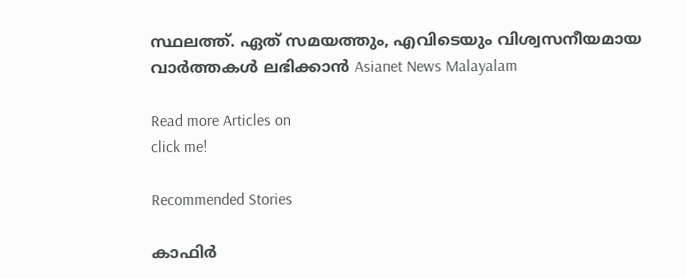സ്ഥലത്ത്. ഏത് സമയത്തും, എവിടെയും വിശ്വസനീയമായ വാർത്തകൾ ലഭിക്കാൻ Asianet News Malayalam

Read more Articles on
click me!

Recommended Stories

കാഫിർ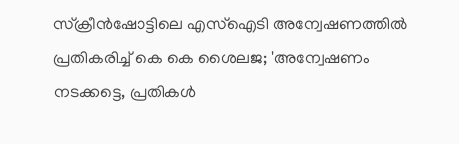സ്ക്രീൻഷോട്ടിലെ എസ്ഐടി അന്വേഷണത്തിൽ പ്രതികരിച്ച് കെ കെ ശൈലജ; 'അന്വേഷണം നടക്കട്ടെ, പ്രതികൾ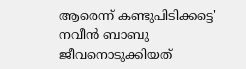ആരെന്ന് കണ്ടുപിടിക്കട്ടെ'
നവീൻ ബാബു ജീവനൊടുക്കിയത്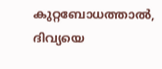കുറ്റബോധത്താൽ, ദിവ്യയെ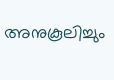അനുകൂലിച്ചും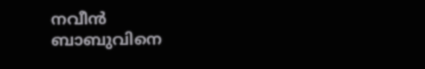നവീൻ ബാബുവിനെ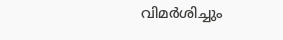വിമർശിച്ചും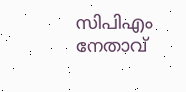സിപിഎം നേതാവ്